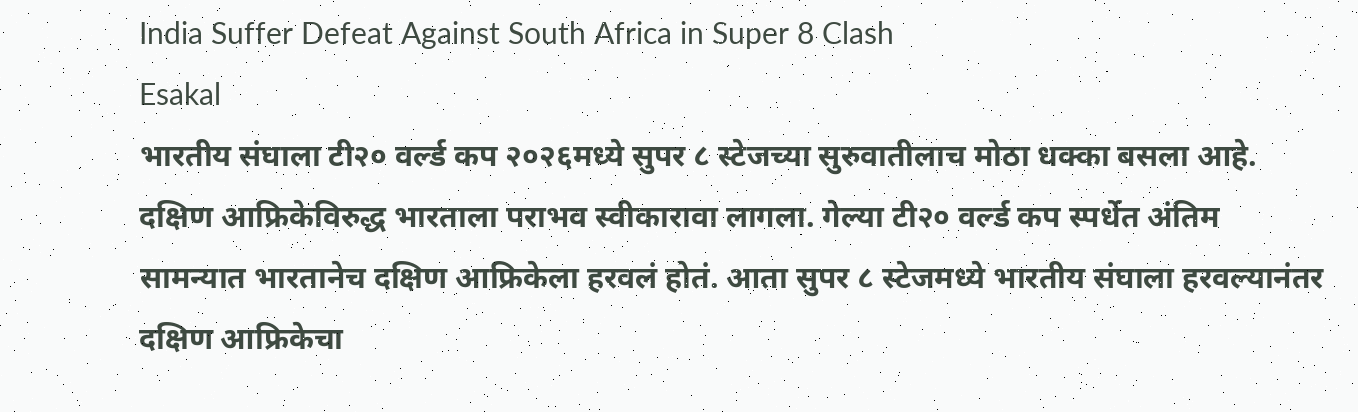India Suffer Defeat Against South Africa in Super 8 Clash
Esakal
भारतीय संघाला टी२० वर्ल्ड कप २०२६मध्ये सुपर ८ स्टेजच्या सुरुवातीलाच मोठा धक्का बसला आहे. दक्षिण आफ्रिकेविरुद्ध भारताला पराभव स्वीकारावा लागला. गेल्या टी२० वर्ल्ड कप स्पर्धेत अंतिम सामन्यात भारतानेच दक्षिण आफ्रिकेला हरवलं होतं. आता सुपर ८ स्टेजमध्ये भारतीय संघाला हरवल्यानंतर दक्षिण आफ्रिकेचा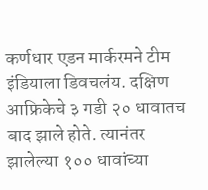कर्णधार एडन मार्करमने टीम इंडियाला डिवचलंय. दक्षिण आफ्रिकेचे ३ गडी २० धावातच बाद झाले होते. त्यानंतर झालेल्या १०० धावांच्या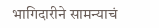भागिदारीने सामन्याचं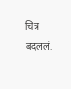चित्र बदललं.